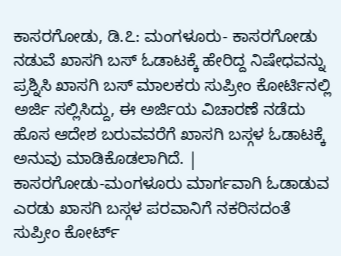ಕಾಸರಗೋಡು, ಡಿ.೭: ಮಂಗಳೂರು- ಕಾಸರಗೋಡು ನಡುವೆ ಖಾಸಗಿ ಬಸ್ ಓಡಾಟಕ್ಕೆ ಹೇರಿದ್ದ ನಿಷೇಧವನ್ನು ಪ್ರಶ್ನಿಸಿ ಖಾಸಗಿ ಬಸ್ ಮಾಲಕರು ಸುಪ್ರೀಂ ಕೋರ್ಟಿನಲ್ಲಿ ಅರ್ಜಿ ಸಲ್ಲಿಸಿದ್ದು, ಈ ಅರ್ಜಿಯ ವಿಚಾರಣೆ ನಡೆದು ಹೊಸ ಆದೇಶ ಬರುವವರೆಗೆ ಖಾಸಗಿ ಬಸ್ಗಳ ಓಡಾಟಕ್ಕೆ ಅನುವು ಮಾಡಿಕೊಡಲಾಗಿದೆ. |
ಕಾಸರಗೋಡು-ಮಂಗಳೂರು ಮಾರ್ಗವಾಗಿ ಓಡಾಡುವ ಎರಡು ಖಾಸಗಿ ಬಸ್ಗಳ ಪರವಾನಿಗೆ ನಕರಿಸದಂತೆ ಸುಪ್ರೀಂ ಕೋರ್ಟ್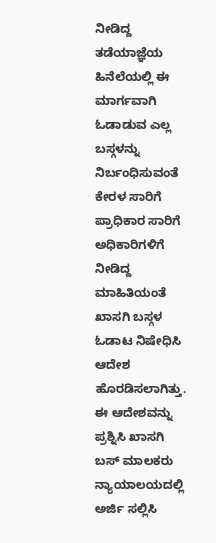ನೀಡಿದ್ದ ತಡೆಯಾಜ್ಞೆಯ ಹಿನೆಲೆಯಲ್ಲಿ ಈ ಮಾರ್ಗವಾಗಿ ಓಡಾಡುವ ಎಲ್ಲ ಬಸ್ಗಳನ್ನು ನಿರ್ಬಂಧಿಸುವಂತೆ ಕೇರಳ ಸಾರಿಗೆ ಪ್ರಾಧಿಕಾರ ಸಾರಿಗೆ ಅಧಿಕಾರಿಗಳಿಗೆ ನೀಡಿದ್ದ ಮಾಹಿತಿಯಂತೆ ಖಾಸಗಿ ಬಸ್ಗಳ ಓಡಾಟ ನಿಷೇಧಿಸಿ ಆದೇಶ ಹೊರಡಿಸಲಾಗಿತ್ತು.
ಈ ಆದೇಶವನ್ನು ಪ್ರಶ್ನಿಸಿ ಖಾಸಗಿ ಬಸ್ ಮಾಲಕರು ನ್ಯಾಯಾಲಯದಲ್ಲಿ ಅರ್ಜಿ ಸಲ್ಲಿಸಿ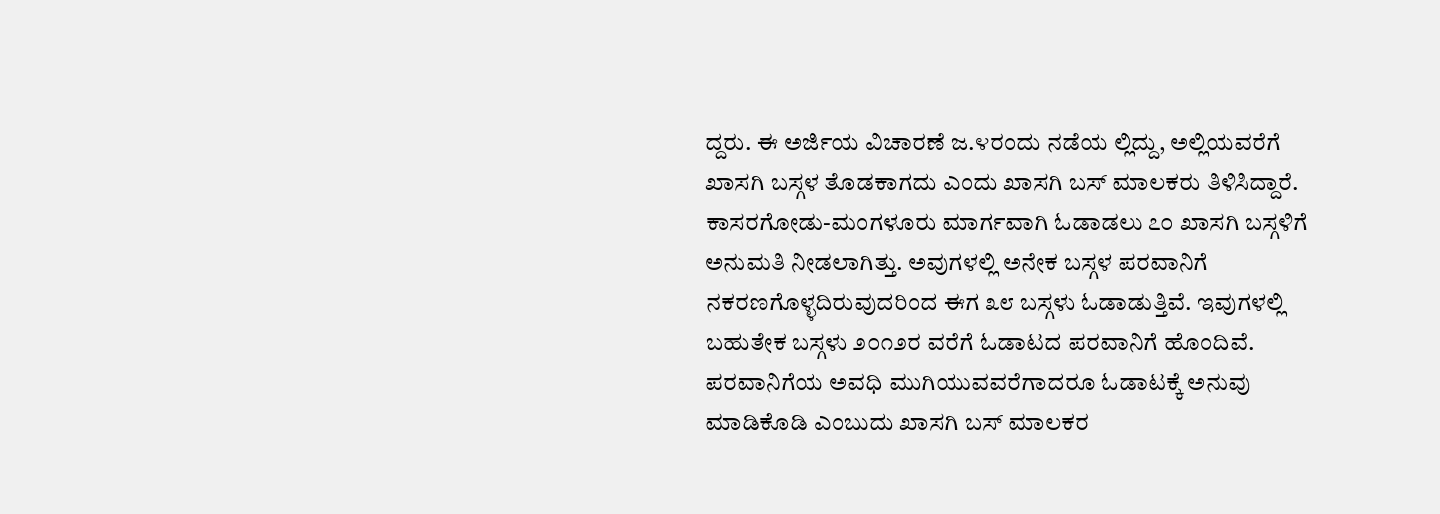ದ್ದರು. ಈ ಅರ್ಜಿಯ ವಿಚಾರಣೆ ಜ.೪ರಂದು ನಡೆಯ ಲ್ಲಿದ್ದು, ಅಲ್ಲಿಯವರೆಗೆ ಖಾಸಗಿ ಬಸ್ಗಳ ತೊಡಕಾಗದು ಎಂದು ಖಾಸಗಿ ಬಸ್ ಮಾಲಕರು ತಿಳಿಸಿದ್ದಾರೆ.
ಕಾಸರಗೋಡು-ಮಂಗಳೂರು ಮಾರ್ಗವಾಗಿ ಓಡಾಡಲು ೭೦ ಖಾಸಗಿ ಬಸ್ಗಳಿಗೆ ಅನುಮತಿ ನೀಡಲಾಗಿತ್ತು. ಅವುಗಳಲ್ಲಿ ಅನೇಕ ಬಸ್ಗಳ ಪರವಾನಿಗೆ ನಕರಣಗೊಳ್ಳದಿರುವುದರಿಂದ ಈಗ ೩೮ ಬಸ್ಗಳು ಓಡಾಡುತ್ತಿವೆ. ಇವುಗಳಲ್ಲಿ ಬಹುತೇಕ ಬಸ್ಗಳು ೨೦೧೨ರ ವರೆಗೆ ಓಡಾಟದ ಪರವಾನಿಗೆ ಹೊಂದಿವೆ.
ಪರವಾನಿಗೆಯ ಅವಧಿ ಮುಗಿಯುವವರೆಗಾದರೂ ಓಡಾಟಕ್ಕೆ ಅನುವು ಮಾಡಿಕೊಡಿ ಎಂಬುದು ಖಾಸಗಿ ಬಸ್ ಮಾಲಕರ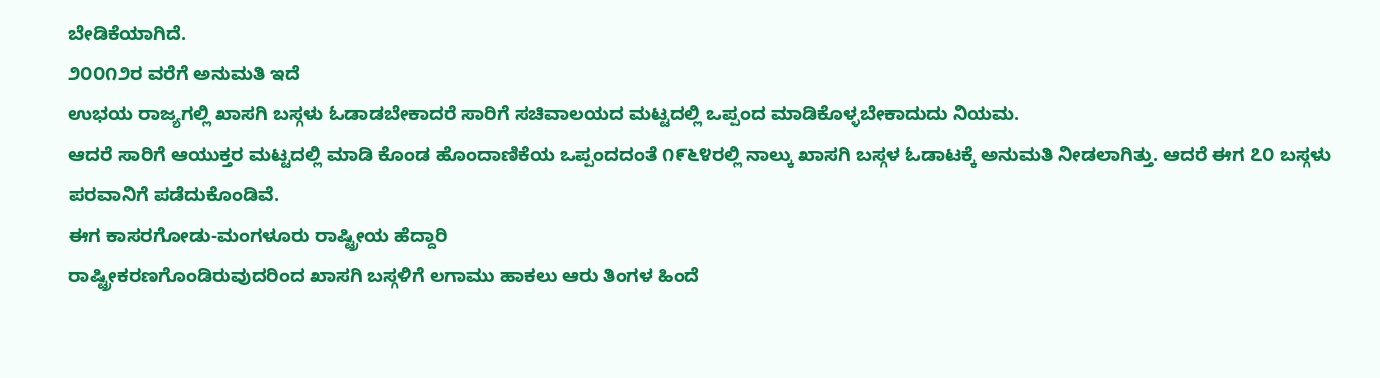ಬೇಡಿಕೆಯಾಗಿದೆ.
೨೦೦೧೨ರ ವರೆಗೆ ಅನುಮತಿ ಇದೆ
ಉಭಯ ರಾಜ್ಯಗಲ್ಲಿ ಖಾಸಗಿ ಬಸ್ಗಳು ಓಡಾಡಬೇಕಾದರೆ ಸಾರಿಗೆ ಸಚಿವಾಲಯದ ಮಟ್ಟದಲ್ಲಿ ಒಪ್ಪಂದ ಮಾಡಿಕೊಳ್ಳಬೇಕಾದುದು ನಿಯಮ.
ಆದರೆ ಸಾರಿಗೆ ಆಯುಕ್ತರ ಮಟ್ಟದಲ್ಲಿ ಮಾಡಿ ಕೊಂಡ ಹೊಂದಾಣಿಕೆಯ ಒಪ್ಪಂದದಂತೆ ೧೯೬೪ರಲ್ಲಿ ನಾಲ್ಕು ಖಾಸಗಿ ಬಸ್ಗಳ ಓಡಾಟಕ್ಕೆ ಅನುಮತಿ ನೀಡಲಾಗಿತ್ತು. ಆದರೆ ಈಗ ೭೦ ಬಸ್ಗಳು ಪರವಾನಿಗೆ ಪಡೆದುಕೊಂಡಿವೆ.
ಈಗ ಕಾಸರಗೋಡು-ಮಂಗಳೂರು ರಾಷ್ಟ್ರೀಯ ಹೆದ್ದಾರಿ
ರಾಷ್ಟ್ರೀಕರಣಗೊಂಡಿರುವುದರಿಂದ ಖಾಸಗಿ ಬಸ್ಗಳಿಗೆ ಲಗಾಮು ಹಾಕಲು ಆರು ತಿಂಗಳ ಹಿಂದೆ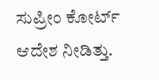ಸುಪ್ರೀಂ ಕೋರ್ಟ್ ಆದೇಶ ನೀಡಿತ್ತು.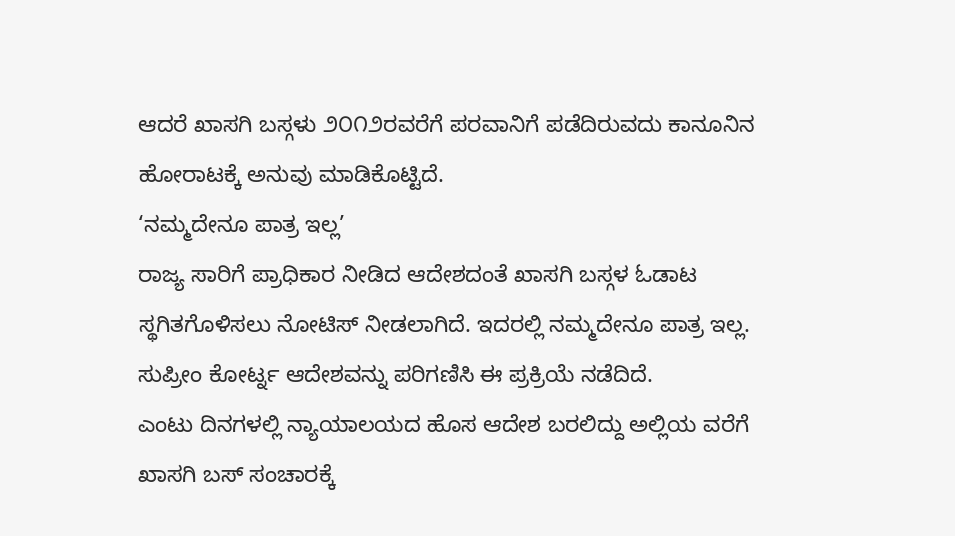ಆದರೆ ಖಾಸಗಿ ಬಸ್ಗಳು ೨೦೧೨ರವರೆಗೆ ಪರವಾನಿಗೆ ಪಡೆದಿರುವದು ಕಾನೂನಿನ ಹೋರಾಟಕ್ಕೆ ಅನುವು ಮಾಡಿಕೊಟ್ಟಿದೆ.
‘ನಮ್ಮದೇನೂ ಪಾತ್ರ ಇಲ್ಲ’
ರಾಜ್ಯ ಸಾರಿಗೆ ಪ್ರಾಧಿಕಾರ ನೀಡಿದ ಆದೇಶದಂತೆ ಖಾಸಗಿ ಬಸ್ಗಳ ಓಡಾಟ ಸ್ಥಗಿತಗೊಳಿಸಲು ನೋಟಿಸ್ ನೀಡಲಾಗಿದೆ. ಇದರಲ್ಲಿ ನಮ್ಮದೇನೂ ಪಾತ್ರ ಇಲ್ಲ. ಸುಪ್ರೀಂ ಕೋರ್ಟ್ನ ಆದೇಶವನ್ನು ಪರಿಗಣಿಸಿ ಈ ಪ್ರಕ್ರಿಯೆ ನಡೆದಿದೆ.
ಎಂಟು ದಿನಗಳಲ್ಲಿ ನ್ಯಾಯಾಲಯದ ಹೊಸ ಆದೇಶ ಬರಲಿದ್ದು ಅಲ್ಲಿಯ ವರೆಗೆ ಖಾಸಗಿ ಬಸ್ ಸಂಚಾರಕ್ಕೆ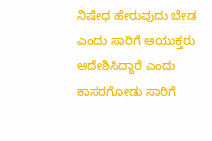ನಿಷೇಧ ಹೇರುವುದು ಬೇಡ ಎಂದು ಸಾರಿಗೆ ಆಯುಕ್ತರು ಆದೇಶಿಸಿದ್ದಾರೆ ಎಂದು ಕಾಸರಗೋಡು ಸಾರಿಗೆ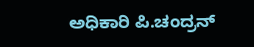ಅಧಿಕಾರಿ ಪಿ.ಚಂದ್ರನ್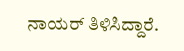ನಾಯರ್ ತಿಳಿಸಿದ್ದಾರೆ.